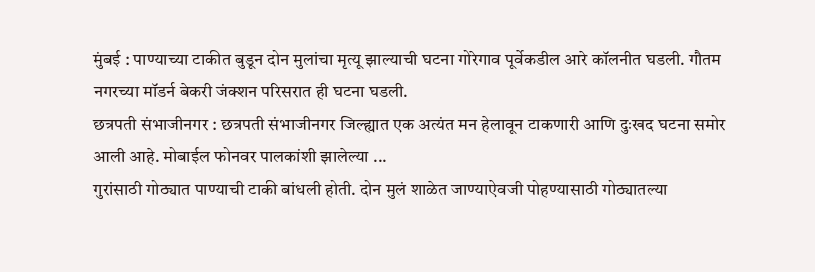मुंबई : पाण्याच्या टाकीत बुडून दोन मुलांचा मृत्यू झाल्याची घटना गोरेगाव पूर्वेकडील आरे कॉलनीत घडली. गौतम नगरच्या मॉडर्न बेकरी जंक्शन परिसरात ही घटना घडली.
छत्रपती संभाजीनगर : छत्रपती संभाजीनगर जिल्ह्यात एक अत्यंत मन हेलावून टाकणारी आणि दुःखद घटना समोर आली आहे. मोबाईल फोनवर पालकांशी झालेल्या ...
गुरांसाठी गोठ्यात पाण्याची टाकी बांधली होती. दोन मुलं शाळेत जाण्याऐवजी पोहण्यासाठी गोठ्यातल्या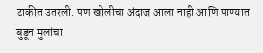टाकीत उतरली. पण खोलीचा अंदाज आला नाही आणि पाण्यात बुडून मुलांचा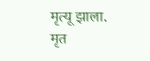मृत्यू झाला. मृत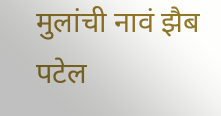मुलांची नावं झैब पटेल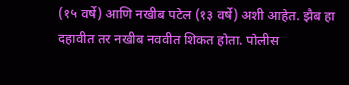(१५ वर्षे) आणि नखीब पटेल (१३ वर्षे) अशी आहेत. झैब हा दहावीत तर नखीब नववीत शिकत होता. पोलीस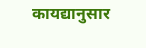कायद्यानुसार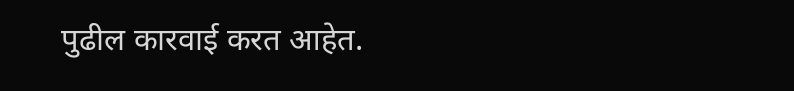पुढील कारवाई करत आहेत.